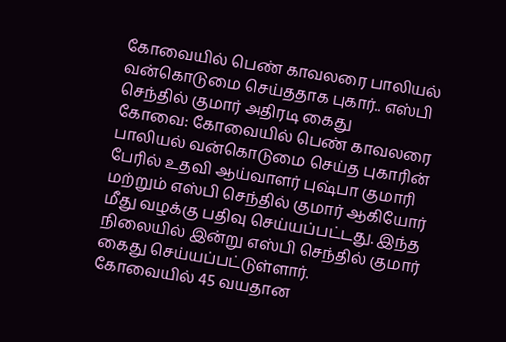கோவையில் பெண் காவலரை பாலியல் வன்கொடுமை செய்ததாக புகார்.. எஸ்பி செந்தில் குமார் அதிரடி கைது
கோவை: கோவையில் பெண் காவலரை பாலியல் வன்கொடுமை செய்த புகாரின் பேரில் உதவி ஆய்வாளர் புஷ்பா குமாரி மற்றும் எஸ்பி செந்தில் குமார் ஆகியோர் மீது வழக்கு பதிவு செய்யப்பட்டது. இந்த நிலையில் இன்று எஸ்பி செந்தில் குமார் கைது செய்யப்பட்டுள்ளார்.
கோவையில் 45 வயதான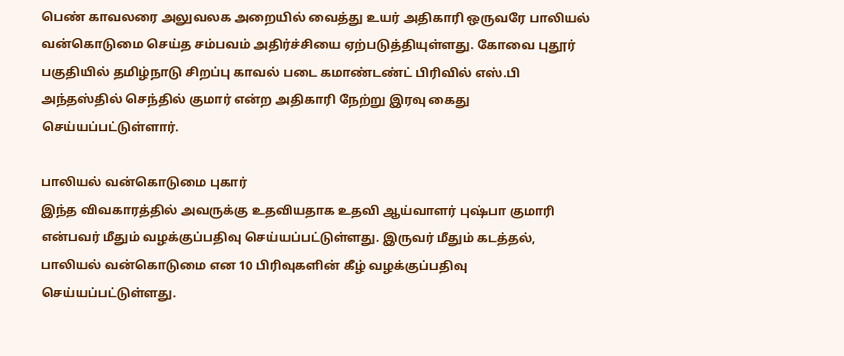பெண் காவலரை அலுவலக அறையில் வைத்து உயர் அதிகாரி ஒருவரே பாலியல் வன்கொடுமை செய்த சம்பவம் அதிர்ச்சியை ஏற்படுத்தியுள்ளது. கோவை புதூர் பகுதியில் தமிழ்நாடு சிறப்பு காவல் படை கமாண்டண்ட் பிரிவில் எஸ்.பி அந்தஸ்தில் செந்தில் குமார் என்ற அதிகாரி நேற்று இரவு கைது செய்யப்பட்டுள்ளார்.

பாலியல் வன்கொடுமை புகார்
இந்த விவகாரத்தில் அவருக்கு உதவியதாக உதவி ஆய்வாளர் புஷ்பா குமாரி என்பவர் மீதும் வழக்குப்பதிவு செய்யப்பட்டுள்ளது. இருவர் மீதும் கடத்தல், பாலியல் வன்கொடுமை என 10 பிரிவுகளின் கீழ் வழக்குப்பதிவு செய்யப்பட்டுள்ளது.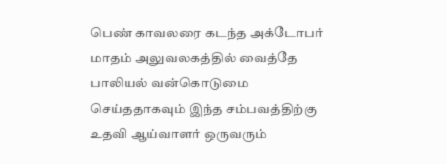பெண் காவலரை கடந்த அக்டோபர் மாதம் அலுவலகத்தில் வைத்தே பாலியல் வன்கொடுமை செய்ததாகவும் இந்த சம்பவத்திற்கு உதவி ஆய்வாளர் ஒருவரும்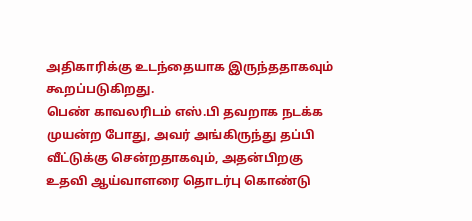அதிகாரிக்கு உடந்தையாக இருந்ததாகவும் கூறப்படுகிறது.
பெண் காவலரிடம் எஸ்.பி தவறாக நடக்க முயன்ற போது, அவர் அங்கிருந்து தப்பி வீட்டுக்கு சென்றதாகவும், அதன்பிறகு உதவி ஆய்வாளரை தொடர்பு கொண்டு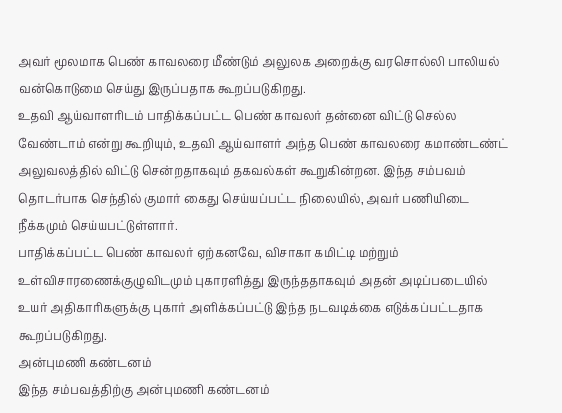அவர் மூலமாக பெண் காவலரை மீண்டும் அலுலக அறைக்கு வரசொல்லி பாலியல் வன்கொடுமை செய்து இருப்பதாக கூறப்படுகிறது.
உதவி ஆய்வாளரிடம் பாதிக்கப்பட்ட பெண் காவலர் தன்னை விட்டு செல்ல வேண்டாம் என்று கூறியும், உதவி ஆய்வாளர் அந்த பெண் காவலரை கமாண்டண்ட் அலுவலத்தில் விட்டு சென்றதாகவும் தகவல்கள் கூறுகின்றன. இந்த சம்பவம் தொடர்பாக செந்தில் குமார் கைது செய்யப்பட்ட நிலையில், அவர் பணியிடை நீக்கமும் செய்யபட்டுள்ளார்.
பாதிக்கப்பட்ட பெண் காவலர் ஏற்கனவே, விசாகா கமிட்டி மற்றும் உள்விசாரணைக்குழுவிடமும் புகாரளித்து இருந்ததாகவும் அதன் அடிப்படையில் உயர் அதிகாரிகளுக்கு புகார் அளிக்கப்பட்டு இந்த நடவடிக்கை எடுக்கப்பட்டதாக கூறப்படுகிறது.
அன்புமணி கண்டனம்
இந்த சம்பவத்திற்கு அன்புமணி கண்டனம்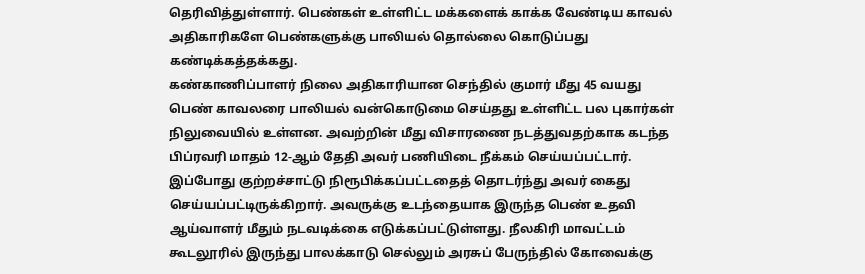தெரிவித்துள்ளார். பெண்கள் உள்ளிட்ட மக்களைக் காக்க வேண்டிய காவல் அதிகாரிகளே பெண்களுக்கு பாலியல் தொல்லை கொடுப்பது கண்டிக்கத்தக்கது.
கண்காணிப்பாளர் நிலை அதிகாரியான செந்தில் குமார் மீது 45 வயது பெண் காவலரை பாலியல் வன்கொடுமை செய்தது உள்ளிட்ட பல புகார்கள் நிலுவையில் உள்ளன. அவற்றின் மீது விசாரணை நடத்துவதற்காக கடந்த பிப்ரவரி மாதம் 12-ஆம் தேதி அவர் பணியிடை நீக்கம் செய்யப்பட்டார்.
இப்போது குற்றச்சாட்டு நிரூபிக்கப்பட்டதைத் தொடர்ந்து அவர் கைது செய்யப்பட்டிருக்கிறார். அவருக்கு உடந்தையாக இருந்த பெண் உதவி ஆய்வாளர் மீதும் நடவடிக்கை எடுக்கப்பட்டுள்ளது. நீலகிரி மாவட்டம் கூடலூரில் இருந்து பாலக்காடு செல்லும் அரசுப் பேருந்தில் கோவைக்கு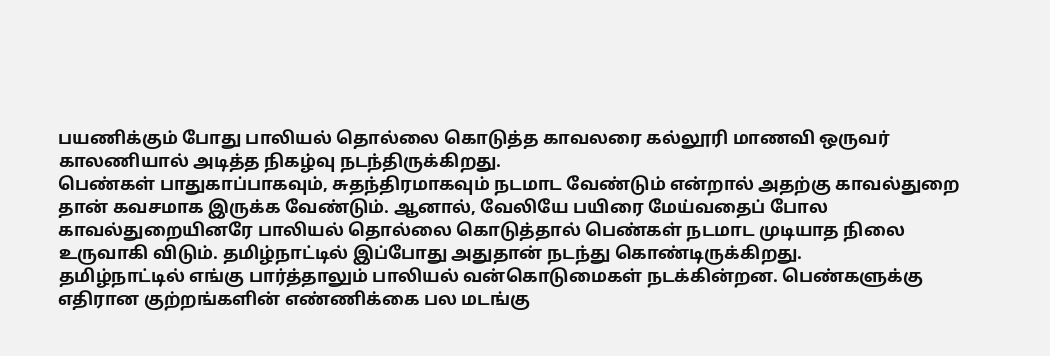பயணிக்கும் போது பாலியல் தொல்லை கொடுத்த காவலரை கல்லூரி மாணவி ஒருவர் காலணியால் அடித்த நிகழ்வு நடந்திருக்கிறது.
பெண்கள் பாதுகாப்பாகவும், சுதந்திரமாகவும் நடமாட வேண்டும் என்றால் அதற்கு காவல்துறை தான் கவசமாக இருக்க வேண்டும். ஆனால், வேலியே பயிரை மேய்வதைப் போல காவல்துறையினரே பாலியல் தொல்லை கொடுத்தால் பெண்கள் நடமாட முடியாத நிலை உருவாகி விடும். தமிழ்நாட்டில் இப்போது அதுதான் நடந்து கொண்டிருக்கிறது.
தமிழ்நாட்டில் எங்கு பார்த்தாலும் பாலியல் வன்கொடுமைகள் நடக்கின்றன. பெண்களுக்கு எதிரான குற்றங்களின் எண்ணிக்கை பல மடங்கு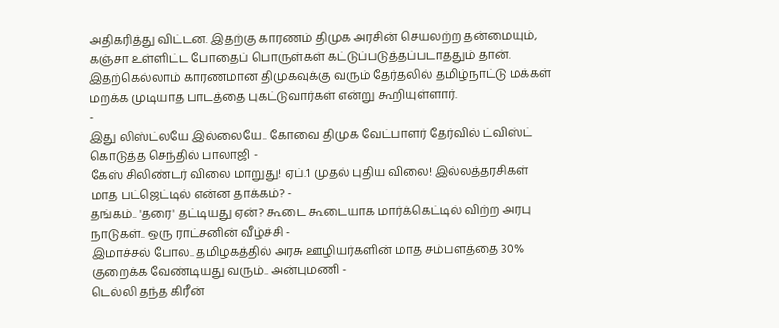அதிகரித்து விட்டன. இதற்கு காரணம் திமுக அரசின் செயலற்ற தன்மையும், கஞ்சா உள்ளிட்ட போதைப் பொருள்கள் கட்டுப்படுத்தப்படாததும் தான். இதற்கெல்லாம் காரணமான திமுகவுக்கு வரும் தேர்தலில் தமிழ்நாட்டு மக்கள் மறக்க முடியாத பாடத்தை புகட்டுவார்கள் என்று கூறியுள்ளார்.
-
இது லிஸ்ட்லயே இல்லையே.. கோவை திமுக வேட்பாளர் தேர்வில் ட்விஸ்ட் கொடுத்த செந்தில் பாலாஜி -
கேஸ் சிலிண்டர் விலை மாறுது! ஏப்.1 முதல் புதிய விலை! இல்லத்தரசிகள் மாத பட்ஜெட்டில் என்ன தாக்கம்? -
தங்கம்.. 'தரை' தட்டியது ஏன்? கூடை கூடையாக மார்க்கெட்டில் விற்ற அரபு நாடுகள்.. ஒரு ராட்சனின் வீழ்ச்சி -
இமாச்சல் போல.. தமிழகத்தில் அரசு ஊழியர்களின் மாத சம்பளத்தை 30% குறைக்க வேண்டியது வரும்.. அன்புமணி -
டெல்லி தந்த கிரீன்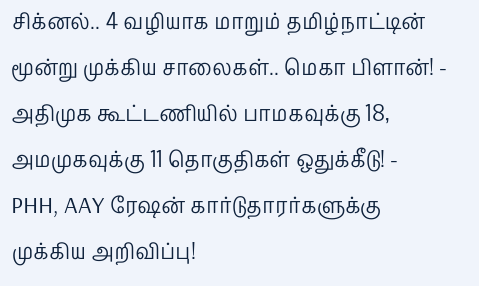சிக்னல்.. 4 வழியாக மாறும் தமிழ்நாட்டின் மூன்று முக்கிய சாலைகள்.. மெகா பிளான்! -
அதிமுக கூட்டணியில் பாமகவுக்கு 18, அமமுகவுக்கு 11 தொகுதிகள் ஒதுக்கீடு! -
PHH, AAY ரேஷன் கார்டுதாரர்களுக்கு முக்கிய அறிவிப்பு!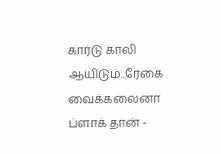கார்டு காலி ஆயிடும்..ரேகை வைக்கலைனா ப்ளாக் தான் -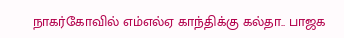நாகர்கோவில் எம்எல்ஏ காந்திக்கு கல்தா.. பாஜக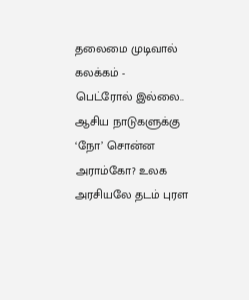தலைமை முடிவால் கலக்கம் -
பெட்ரோல் இல்லை.. ஆசிய நாடுகளுக்கு ‘நோ’ சொன்ன அராம்கோ? உலக அரசியலே தடம் புரள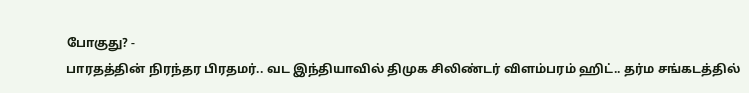போகுது? -
பாரதத்தின் நிரந்தர பிரதமர்.. வட இந்தியாவில் திமுக சிலிண்டர் விளம்பரம் ஹிட்.. தர்ம சங்கடத்தில்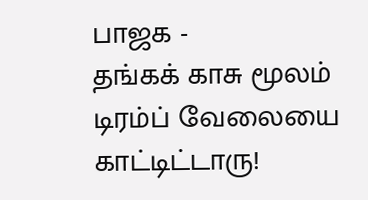பாஜக -
தங்கக் காசு மூலம் டிரம்ப் வேலையை காட்டிட்டாரு!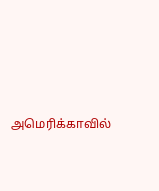அமெரிக்காவில்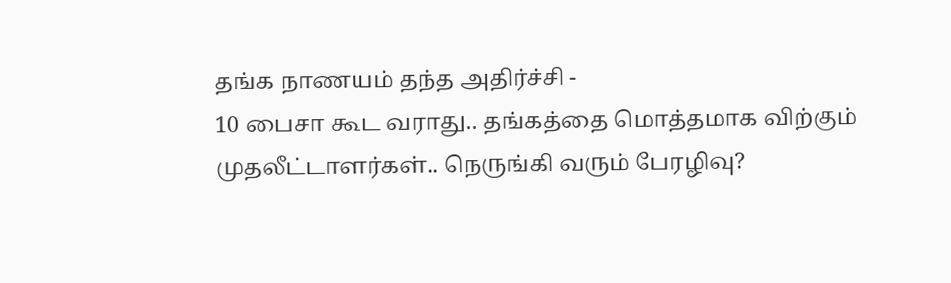தங்க நாணயம் தந்த அதிர்ச்சி -
10 பைசா கூட வராது.. தங்கத்தை மொத்தமாக விற்கும் முதலீட்டாளர்கள்.. நெருங்கி வரும் பேரழிவு?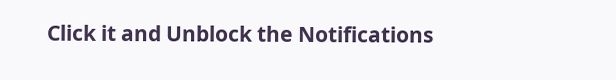Click it and Unblock the Notifications